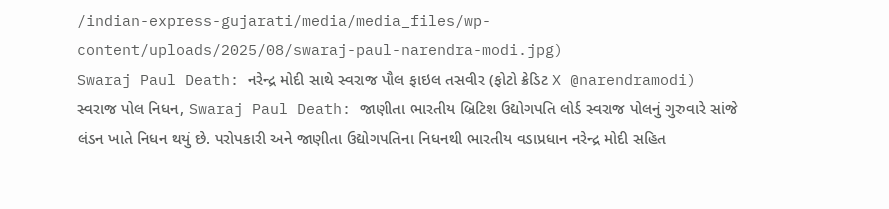/indian-express-gujarati/media/media_files/wp-content/uploads/2025/08/swaraj-paul-narendra-modi.jpg)
Swaraj Paul Death: નરેન્દ્ર મોદી સાથે સ્વરાજ પૌલ ફાઇલ તસવીર (ફોટો ક્રેડિટ X @narendramodi)
સ્વરાજ પોલ નિધન, Swaraj Paul Death: જાણીતા ભારતીય બ્રિટિશ ઉદ્યોગપતિ લોર્ડ સ્વરાજ પોલનું ગુરુવારે સાંજે લંડન ખાતે નિધન થયું છે. પરોપકારી અને જાણીતા ઉદ્યોગપતિના નિધનથી ભારતીય વડાપ્રધાન નરેન્દ્ર મોદી સહિત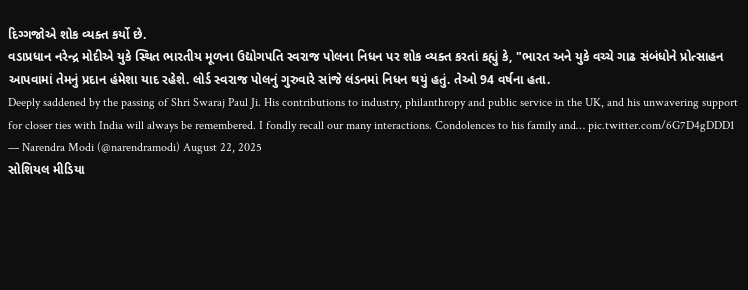દિગ્ગજોએ શોક વ્યક્ત કર્યો છે.
વડાપ્રધાન નરેન્દ્ર મોદીએ યુકે સ્થિત ભારતીય મૂળના ઉદ્યોગપતિ સ્વરાજ પોલના નિધન પર શોક વ્યક્ત કરતાં કહ્યું કે, "ભારત અને યુકે વચ્ચે ગાઢ સંબંધોને પ્રોત્સાહન આપવામાં તેમનું પ્રદાન હંમેશા યાદ રહેશે. લોર્ડ સ્વરાજ પોલનું ગુરુવારે સાંજે લંડનમાં નિધન થયું હતું. તેઓ 94 વર્ષના હતા.
Deeply saddened by the passing of Shri Swaraj Paul Ji. His contributions to industry, philanthropy and public service in the UK, and his unwavering support for closer ties with India will always be remembered. I fondly recall our many interactions. Condolences to his family and… pic.twitter.com/6G7D4gDDD1
— Narendra Modi (@narendramodi) August 22, 2025
સોશિયલ મીડિયા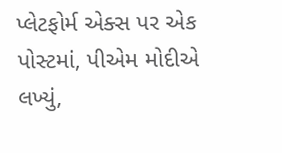પ્લેટફોર્મ એક્સ પર એક પોસ્ટમાં, પીએમ મોદીએ લખ્યું,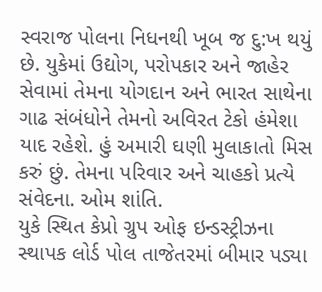સ્વરાજ પોલના નિધનથી ખૂબ જ દુ:ખ થયું છે. યુકેમાં ઉદ્યોગ, પરોપકાર અને જાહેર સેવામાં તેમના યોગદાન અને ભારત સાથેના ગાઢ સંબંધોને તેમનો અવિરત ટેકો હંમેશા યાદ રહેશે. હું અમારી ઘણી મુલાકાતો મિસ કરું છું. તેમના પરિવાર અને ચાહકો પ્રત્યે સંવેદના. ઓમ શાંતિ.
યુકે સ્થિત કેપ્રો ગ્રુપ ઓફ ઇન્ડસ્ટ્રીઝના સ્થાપક લોર્ડ પોલ તાજેતરમાં બીમાર પડ્યા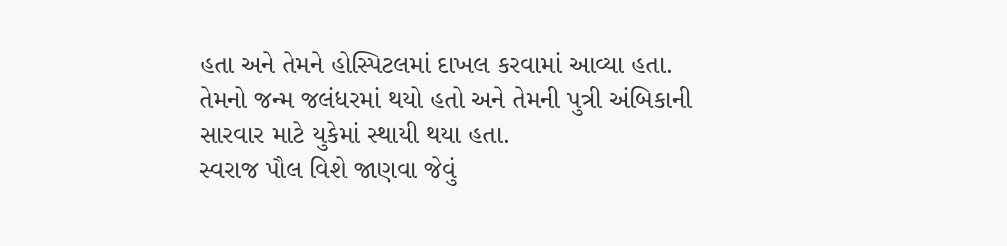હતા અને તેમને હોસ્પિટલમાં દાખલ કરવામાં આવ્યા હતા. તેમનો જન્મ જલંધરમાં થયો હતો અને તેમની પુત્રી અંબિકાની સારવાર માટે યુકેમાં સ્થાયી થયા હતા.
સ્વરાજ પૌલ વિશે જાણવા જેવું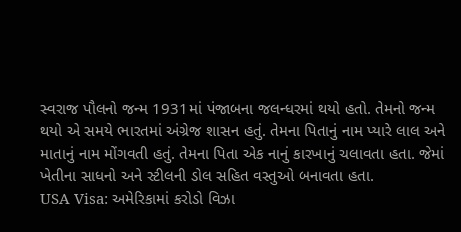સ્વરાજ પૌલનો જન્મ 1931માં પંજાબના જલન્ધરમાં થયો હતો. તેમનો જન્મ થયો એ સમયે ભારતમાં અંગ્રેજ શાસન હતું. તેમના પિતાનું નામ પ્યારે લાલ અને માતાનું નામ મોંગવતી હતું. તેમના પિતા એક નાનું કારખાનું ચલાવતા હતા. જેમાં ખેતીના સાધનો અને સ્ટીલની ડોલ સહિત વસ્તુઓ બનાવતા હતા.
USA Visa: અમેરિકામાં કરોડો વિઝા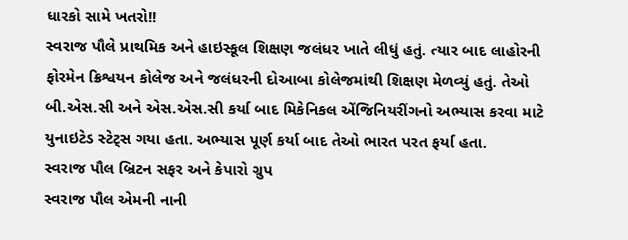ધારકો સામે ખતરો!!
સ્વરાજ પૌલે પ્રાથમિક અને હાઇસ્કૂલ શિક્ષણ જલંધર ખાતે લીધું હતું. ત્યાર બાદ લાહોરની ફોરમેન ક્રિશ્વયન કોલેજ અને જલંધરની દોઆબા કોલેજમાંથી શિક્ષણ મેળવ્યું હતું. તેઓ બી.એસ.સી અને એસ.એસ.સી કર્યા બાદ મિકેનિકલ એંજિનિયરીંગનો અભ્યાસ કરવા માટે યુનાઇટેડ સ્ટેટ્સ ગયા હતા. અભ્યાસ પૂર્ણ કર્યા બાદ તેઓ ભારત પરત ફર્યા હતા.
સ્વરાજ પૌલ બ્રિટન સફર અને કેપારો ગ્રુપ
સ્વરાજ પૌલ એમની નાની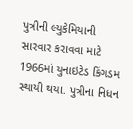પુત્રીની લ્યુકેમિયાની સારવાર કરાવવા માટે 1966માં યુનાઇટેડ કિંગડમ સ્થાયી થયા. પુત્રીના નિધન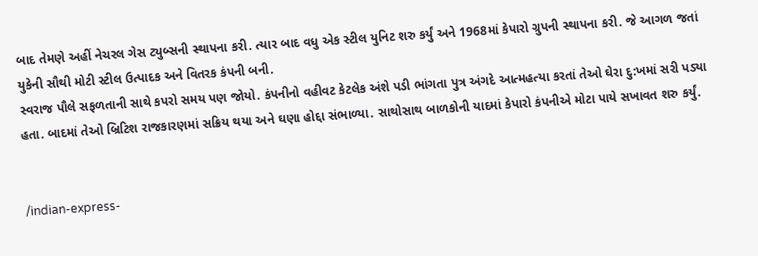બાદ તેમણે અહીં નેચરલ ગેસ ટ્યુબ્સની સ્થાપના કરી. ત્યાર બાદ વધુ એક સ્ટીલ યુનિટ શરુ કર્યું અને 1968માં કેપારો ગ્રુપની સ્થાપના કરી. જે આગળ જતાં યુકેની સૌથી મોટી સ્ટીલ ઉત્પાદક અને વિતરક કંપની બની.
સ્વરાજ પૌલે સફળતાની સાથે કપરો સમય પણ જોયો. કંપનીનો વહીવટ કેટલેક અંશે પડી ભાંગતા પુત્ર અંગદે આત્મહત્યા કરતાં તેઓ ઘેરા દુ:ખમાં સરી પડ્યા હતા. બાદમાં તેઓ બ્રિટિશ રાજકારણમાં સક્રિય થયા અને ઘણા હોદ્દા સંભાળ્યા. સાથોસાથ બાળકોની યાદમાં કેપારો કંપનીએ મોટા પાયે સખાવત શરુ કર્યું.


/indian-express-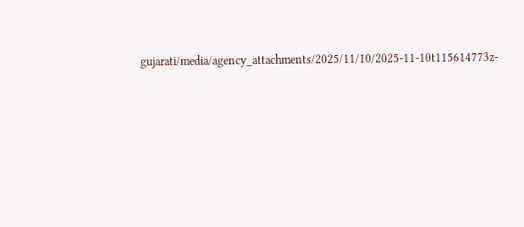gujarati/media/agency_attachments/2025/11/10/2025-11-10t115614773z-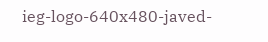ieg-logo-640x480-javed-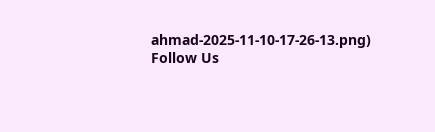ahmad-2025-11-10-17-26-13.png)
Follow Us